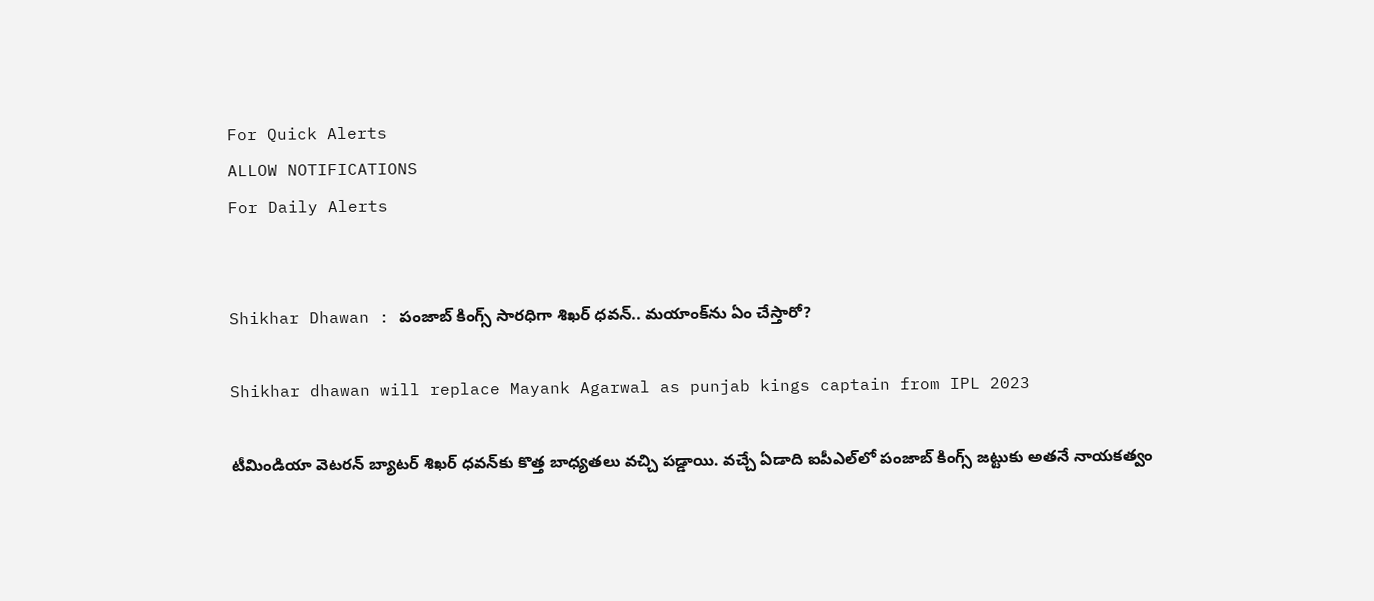For Quick Alerts
ALLOW NOTIFICATIONS
For Daily Alerts


Shikhar Dhawan : పంజాబ్ కింగ్స్ సారధిగా శిఖర్ ధవన్.. మయాంక్‌‌ను ఏం చేస్తారో?

Shikhar dhawan will replace Mayank Agarwal as punjab kings captain from IPL 2023

టీమిండియా వెటరన్ బ్యాటర్ శిఖర్ ధవన్‌కు కొత్త బాధ్యతలు వచ్చి పడ్డాయి. వచ్చే ఏడాది ఐపీఎల్‌లో పంజాబ్ కింగ్స్ జట్టుకు అతనే నాయకత్వం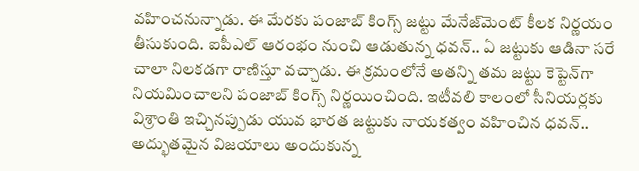వహించనున్నాడు. ఈ మేరకు పంజాబ్ కింగ్స్ జట్టు మేనేజ్‌మెంట్ కీలక నిర్ణయం తీసుకుంది. ఐపీఎల్ ఆరంభం నుంచి ఆడుతున్న ధవన్.. ఏ జట్టుకు ఆడినా సరే చాలా నిలకడగా రాణిస్తూ వచ్చాడు. ఈ క్రమంలోనే అతన్ని తమ జట్టు కెప్టెన్‌గా నియమించాలని పంజాబ్ కింగ్స్ నిర్ణయించింది. ఇటీవలి కాలంలో సీనియర్లకు విశ్రాంతి ఇచ్చినప్పుడు యువ భారత జట్టుకు నాయకత్వం వహించిన ధవన్.. అద్భుతమైన విజయాలు అందుకున్న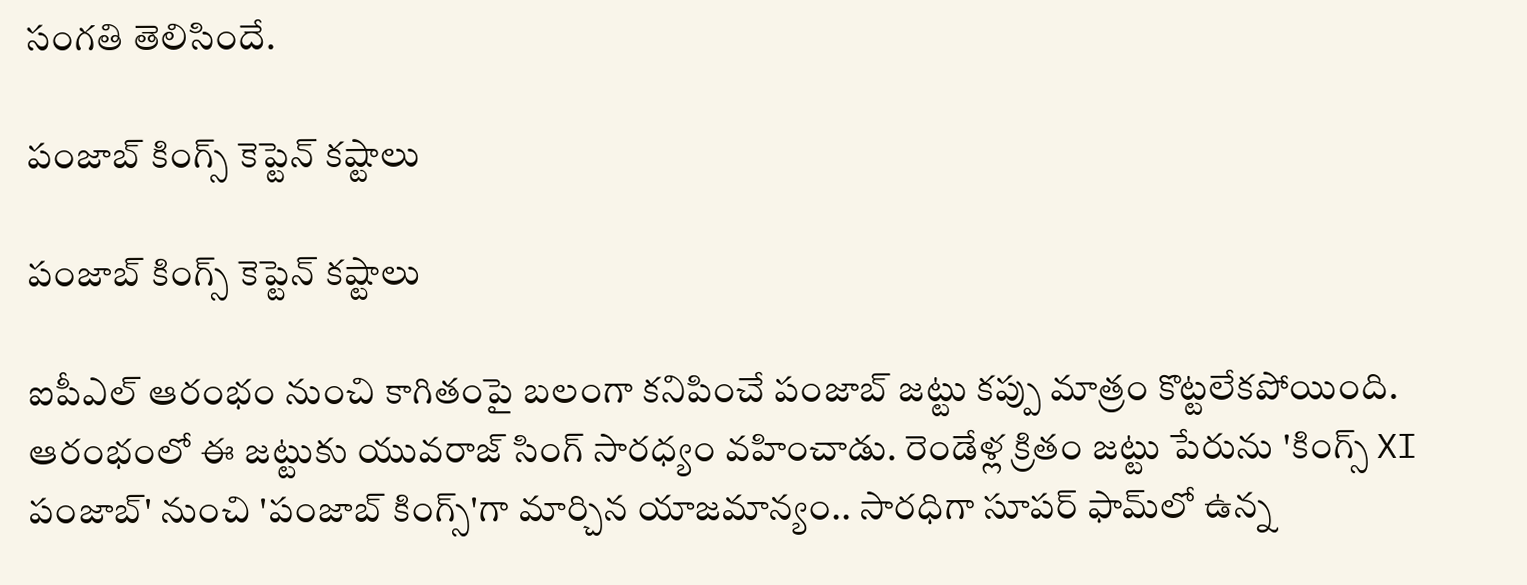సంగతి తెలిసిందే.

పంజాబ్ కింగ్స్ కెప్టెన్ కష్టాలు

పంజాబ్ కింగ్స్ కెప్టెన్ కష్టాలు

ఐపీఎల్ ఆరంభం నుంచి కాగితంపై బలంగా కనిపించే పంజాబ్ జట్టు కప్పు మాత్రం కొట్టలేకపోయింది. ఆరంభంలో ఈ జట్టుకు యువరాజ్ సింగ్ సారధ్యం వహించాడు. రెండేళ్ల క్రితం జట్టు పేరును 'కింగ్స్ XI పంజాబ్' నుంచి 'పంజాబ్ కింగ్స్'గా మార్చిన యాజమాన్యం.. సారధిగా సూపర్ ఫామ్‌లో ఉన్న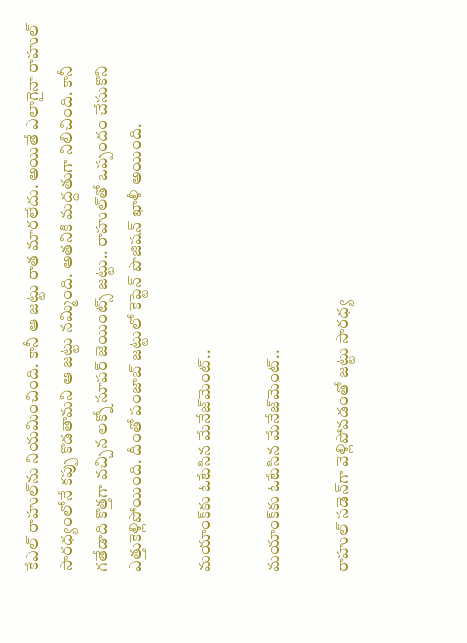కేఎల్ రాహుల్‌ను నియమించింది. కానీ ఆ జట్టు రాత మారలేదు. అయితే ఎలాగైనా రాహుల్ సారధ్యంలోనే కప్పు కొడతామని ఆ జట్టు నమ్మింది. అతనికి మద్దతుగా నిలిచింది. కానీ గతేడాది కొత్తగా వచ్చిన లక్నో సూపర్ జెయింట్స్ జట్టు.. రాహుల్‌తో ఒప్పందం చేసుకొని ఎత్తుకెళ్లిపోయింది. దీంతో పంజాబ్ జట్టులో కెప్టెన్ పొజిషన్ ఖాళీ అయింది.

మయాంక్‌కు ఓటేసిన మేనేజ్‌మెంట్..

మయాంక్‌కు ఓటేసిన మేనేజ్‌మెంట్..

రాహుల్ సడెన్‌గా వెళ్లిపోవడంతో జట్టు సారధ్య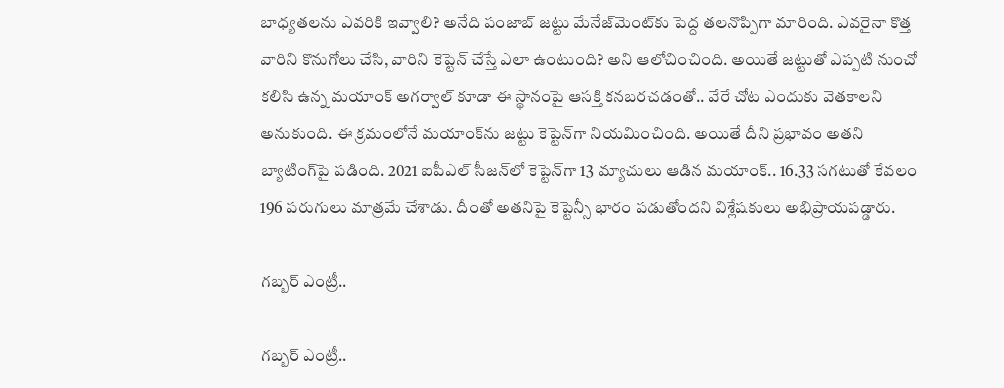బాధ్యతలను ఎవరికి ఇవ్వాలి? అనేది పంజాబ్ జట్టు మేనేజ్‌మెంట్‌కు పెద్ద తలనొప్పిగా మారింది. ఎవరైనా కొత్త వారిని కొనుగోలు చేసి, వారిని కెప్టెన్ చేస్తే ఎలా ఉంటుంది? అని ఆలోచించింది. అయితే జట్టుతో ఎప్పటి నుంచో కలిసి ఉన్న మయాంక్ అగర్వాల్‌ కూడా ఈ స్థానంపై ఆసక్తి కనబరచడంతో.. వేరే చోట ఎందుకు వెతకాలని అనుకుంది. ఈ క్రమంలోనే మయాంక్‌ను జట్టు కెప్టెన్‌గా నియమించింది. అయితే దీని ప్రభావం అతని బ్యాటింగ్‌పై పడింది. 2021 ఐపీఎల్ సీజన్‌లో కెప్టెన్‌గా 13 మ్యాచులు ఆడిన మయాంక్.. 16.33 సగటుతో కేవలం 196 పరుగులు మాత్రమే చేశాడు. దీంతో అతనిపై కెప్టెన్సీ భారం పడుతోందని విశ్లేషకులు అభిప్రాయపడ్డారు.

గబ్బర్ ఎంట్రీ..

గబ్బర్ ఎంట్రీ..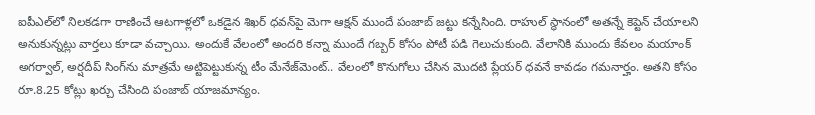ఐపీఎల్‌లో నిలకడగా రాణించే ఆటగాళ్లలో ఒకడైన శిఖర్ ధవన్‌పై మెగా ఆక్షన్ ముందే పంజాబ్ జట్టు కన్నేసింది. రాహుల్ స్థానంలో అతన్నే కెప్టెన్ చేయాలని అనుకున్నట్లు వార్తలు కూడా వచ్చాయి. అందుకే వేలంలో అందరి కన్నా ముందే గబ్బర్‌ కోసం పోటీ పడి గెలుచుకుంది. వేలానికి ముందు కేవలం మయాంక్ అగర్వాల్, అర్షదీప్ సింగ్‌ను మాత్రమే అట్టిపెట్టుకున్న టీం మేనేజ్‌మెంట్.. వేలంలో కొనుగోలు చేసిన మొదటి ప్లేయర్ ధవనే కావడం గమనార్హం. అతని కోసం రూ.8.25 కోట్లు ఖర్చు చేసింది పంజాబ్ యాజమాన్యం.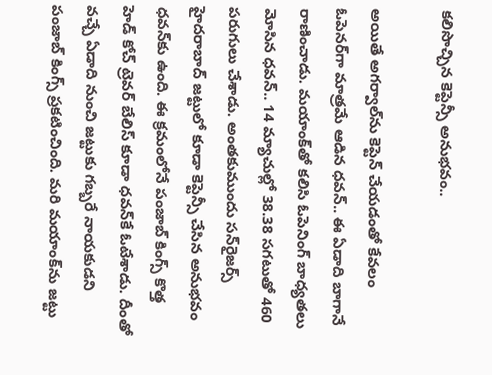కలిసొచ్చిన కెప్టెన్సీ అనుభవం..

అయితే అగర్వాల్‌ను కెప్టెన్ చేయడంతో కేవలం ఓపెనర్‌గా మాత్రమే ఆడిన ధవన్.. ఈ ఏడాది బాగానే రాణించాడు. మయాంక్‌తో కలిసి ఓపెనింగ్ బాధ్యతలు మోసిన ధవన్.. 14 మ్యాచుల్లో 38.38 సగటుతో 460 పరుగులు చేశాడు. అంతకుముందు సన్‌రైజర్స్ హైదరాబాద్ జట్టులో కూడా కెప్టెన్సీ చేసిన అనుభవం ధవన్‌కు ఉంది. ఈ క్రమంలోనే పంజాబ్ కింగ్స్ కొత్త హెడ్ కోచ్ ట్రెవర్ బేలిస్ కూడా ధవన్‌కే ఓటేశాడు. దీంతో వచ్చే ఏడాది నుంచి జట్టుకు గబ్బరే నాయకుడని పంజాబ్ కింగ్స్ ప్రకటించింది. మరి మయాంక్‌ను జట్టు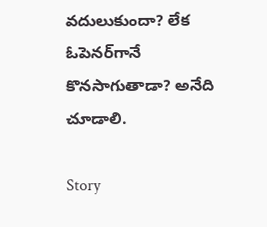వదులుకుందా? లేక ఓపెనర్‌గానే కొనసాగుతాడా? అనేది చూడాలి.

Story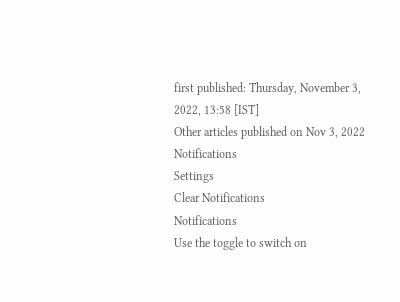first published: Thursday, November 3, 2022, 13:58 [IST]
Other articles published on Nov 3, 2022
Notifications
Settings
Clear Notifications
Notifications
Use the toggle to switch on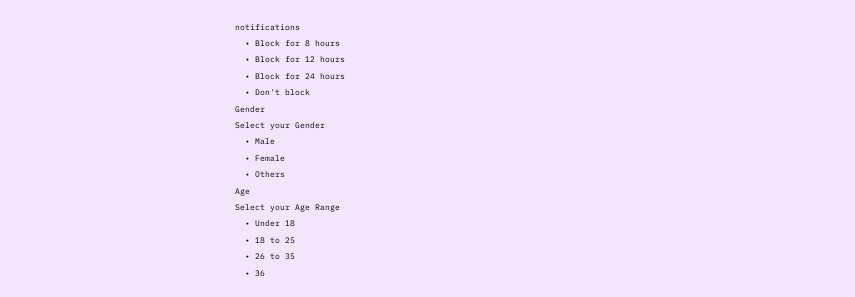notifications
  • Block for 8 hours
  • Block for 12 hours
  • Block for 24 hours
  • Don't block
Gender
Select your Gender
  • Male
  • Female
  • Others
Age
Select your Age Range
  • Under 18
  • 18 to 25
  • 26 to 35
  • 36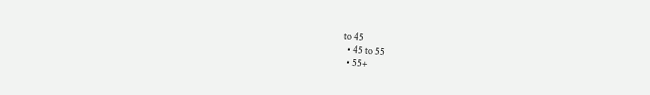to 45
  • 45 to 55
  • 55+